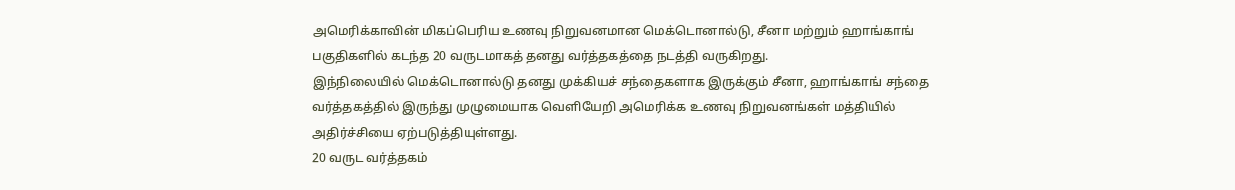அமெரிக்காவின் மிகப்பெரிய உணவு நிறுவனமான மெக்டொனால்டு, சீனா மற்றும் ஹாங்காங் பகுதிகளில் கடந்த 20 வருடமாகத் தனது வர்த்தகத்தை நடத்தி வருகிறது.
இந்நிலையில் மெக்டொனால்டு தனது முக்கியச் சந்தைகளாக இருக்கும் சீனா, ஹாங்காங் சந்தை வர்த்தகத்தில் இருந்து முழுமையாக வெளியேறி அமெரிக்க உணவு நிறுவனங்கள் மத்தியில் அதிர்ச்சியை ஏற்படுத்தியுள்ளது.
20 வருட வர்த்தகம்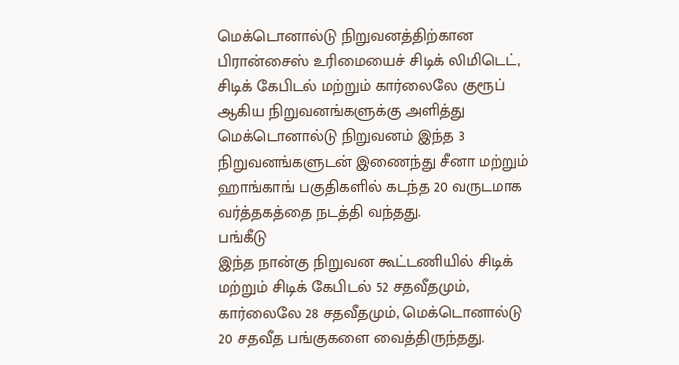மெக்டொனால்டு நிறுவனத்திற்கான பிரான்சைஸ் உரிமையைச் சிடிக் லிமிடெட், சிடிக் கேபிடல் மற்றும் கார்லைலே குரூப் ஆகிய நிறுவனங்களுக்கு அளித்து மெக்டொனால்டு நிறுவனம் இந்த 3 நிறுவனங்களுடன் இணைந்து சீனா மற்றும் ஹாங்காங் பகுதிகளில் கடந்த 20 வருடமாக வர்த்தகத்தை நடத்தி வந்தது.
பங்கீடு
இந்த நான்கு நிறுவன கூட்டணியில் சிடிக் மற்றும் சிடிக் கேபிடல் 52 சதவீதமும், கார்லைலே 28 சதவீதமும், மெக்டொனால்டு 20 சதவீத பங்குகளை வைத்திருந்தது.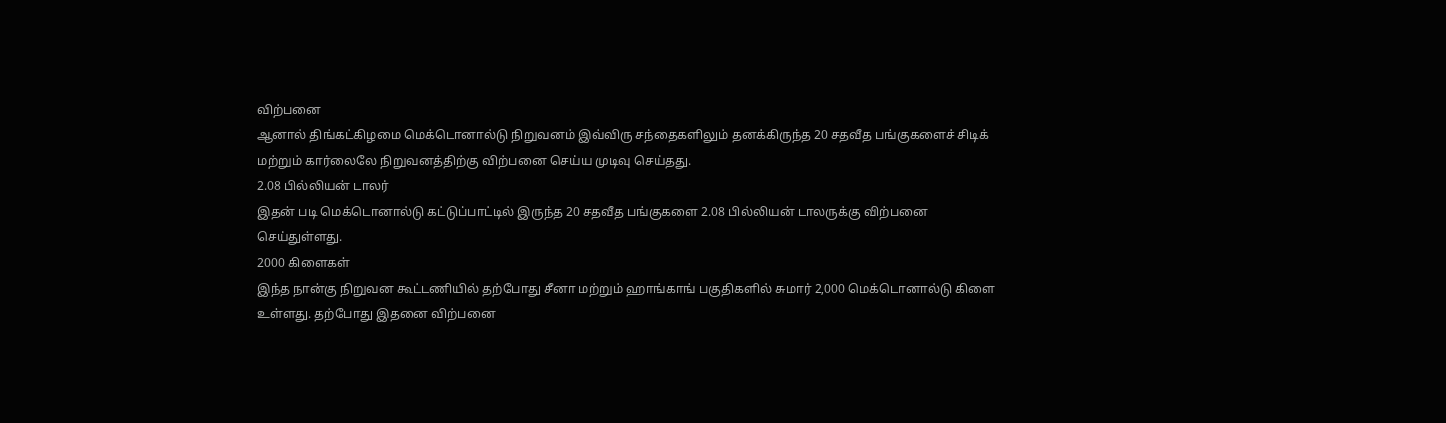விற்பனை
ஆனால் திங்கட்கிழமை மெக்டொனால்டு நிறுவனம் இவ்விரு சந்தைகளிலும் தனக்கிருந்த 20 சதவீத பங்குகளைச் சிடிக் மற்றும் கார்லைலே நிறுவனத்திற்கு விற்பனை செய்ய முடிவு செய்தது.
2.08 பில்லியன் டாலர்
இதன் படி மெக்டொனால்டு கட்டுப்பாட்டில் இருந்த 20 சதவீத பங்குகளை 2.08 பில்லியன் டாலருக்கு விற்பனை செய்துள்ளது.
2000 கிளைகள்
இந்த நான்கு நிறுவன கூட்டணியில் தற்போது சீனா மற்றும் ஹாங்காங் பகுதிகளில் சுமார் 2,000 மெக்டொனால்டு கிளை உள்ளது. தற்போது இதனை விற்பனை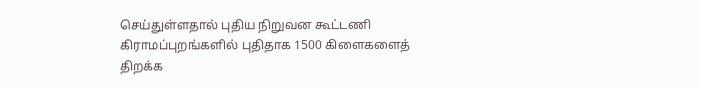செய்துள்ளதால் புதிய நிறுவன கூட்டணி கிராமப்புறங்களில் புதிதாக 1500 கிளைகளைத் திறக்க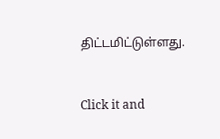திட்டமிட்டுள்ளது.


Click it and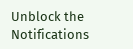Unblock the Notifications